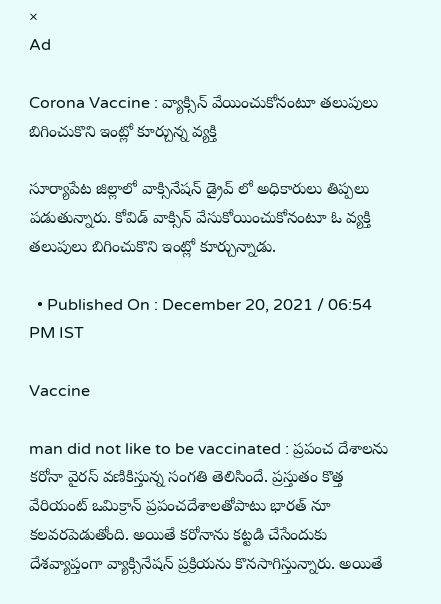×
Ad

Corona Vaccine : వ్యాక్సిన్ వేయించుకోనంటూ తలుపులు బిగించుకొని ఇంట్లో కూర్చున్న వ్యక్తి

సూర్యాపేట జిల్లాలో వాక్సినేషన్ డ్రైవ్ లో అధికారులు తిప్పలు పడుతున్నారు. కోవిడ్ వాక్సిన్ వేసుకోయించుకోనంటూ ఓ వ్యక్తి తలుపులు బిగించుకొని ఇంట్లో కూర్చున్నాడు.

  • Published On : December 20, 2021 / 06:54 PM IST

Vaccine

man did not like to be vaccinated : ప్రపంచ దేశాలను కరోనా వైరస్ వణికిస్తున్న సంగతి తెలిసిందే. ప్రస్తుతం కొత్త వేరియంట్ ఒమిక్రాన్ ప్రపంచదేశాలతోపాటు భారత్ నూ కలవరపెడుతోంది. అయితే కరోనాను కట్టడి చేసేందుకు దేశవ్యాప్తంగా వ్యాక్సినేషన్ ప్రక్రియను కొనసాగిస్తున్నారు. అయితే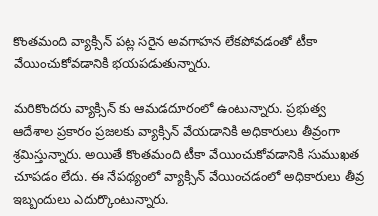కొంతమంది వ్యాక్సిన్ పట్ల సరైన అవగాహన లేకపోవడంతో టీకా వేయించుకోవడానికి భయపడుతున్నారు.

మరికొందరు వ్యాక్సిన్ కు ఆమడదూరంలో ఉంటున్నారు. ప్రభుత్వ ఆదేశాల ప్రకారం ప్రజలకు వ్యాక్సిన్ వేయడానికి అధికారులు తీవ్రంగా శ్రమిస్తున్నారు. అయితే కొంతమంది టీకా వేయించుకోవడానికి సుముఖత చూపడం లేదు. ఈ నేపథ్యంలో వ్యాక్సిన్ వేయించడంలో అధికారులు తీవ్ర ఇబ్బందులు ఎదుర్కొంటున్నారు.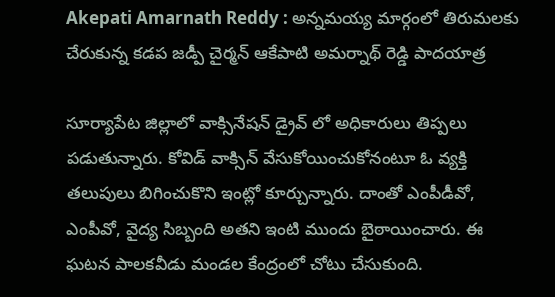Akepati Amarnath Reddy : అన్నమయ్య మార్గంలో తిరుమలకు చేరుకున్న కడప జడ్పీ చైర్మన్ ఆకేపాటి అమర్నాథ్ రెడ్డి పాదయాత్ర

సూర్యాపేట జిల్లాలో వాక్సినేషన్ డ్రైవ్ లో అధికారులు తిప్పలు పడుతున్నారు. కోవిడ్ వాక్సిన్ వేసుకోయించుకోనంటూ ఓ వ్యక్తి తలుపులు బిగించుకొని ఇంట్లో కూర్చున్నారు. దాంతో ఎంపీడీవో, ఎంపీవో, వైద్య సిబ్బంది అతని ఇంటి ముందు బైఠాయించారు. ఈ ఘటన పాలకవీడు మండల కేంద్రంలో చోటు చేసుకుంది.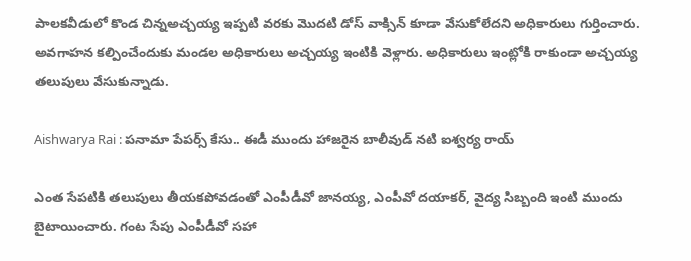పాలకవీడులో కొండ చిన్నఅచ్చయ్య ఇప్పటి వరకు మొదటి డోస్ వాక్సిన్ కూడా వేసుకోలేదని అధికారులు గుర్తించారు. అవగాహన కల్పించేందుకు మండల అధికారులు అచ్చయ్య ఇంటికి వెళ్లారు. అధికారులు ఇంట్లోకి రాకుండా అచ్చయ్య తలుపులు వేసుకున్నాడు.

Aishwarya Rai : పనామా పేపర్స్ కేసు.. ఈడీ ముందు హాజరైన బాలీవుడ్ నటి ఐశ్వర్య రాయ్

ఎంత సేపటికి తలుపులు తీయకపోవడంతో ఎంపీడీవో జానయ్య, ఎంపీవో దయాకర్, వైద్య సిబ్బంది ఇంటి ముందు బైటాయించారు. గంట సేపు ఎంపీడీవో సహా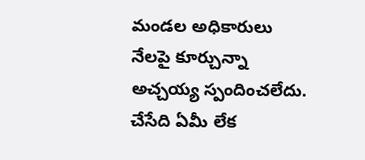మండల అధికారులు నేలపై కూర్చున్నా అచ్చయ్య స్పందించలేదు. చేసేది ఏమీ లేక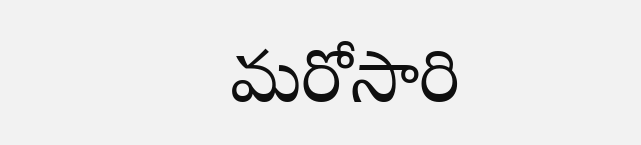మరోసారి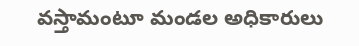వస్తామంటూ మండల అధికారులు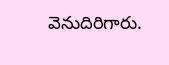వెనుదిరిగారు.